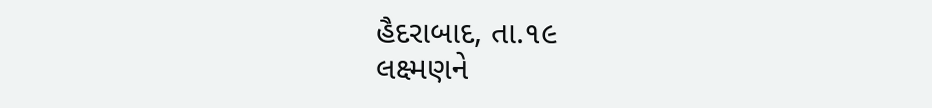હૈદરાબાદ, તા.૧૯
લક્ષ્મણને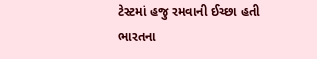ટેસ્ટમાં હજુ રમવાની ઈચ્છા હતી
ભારતના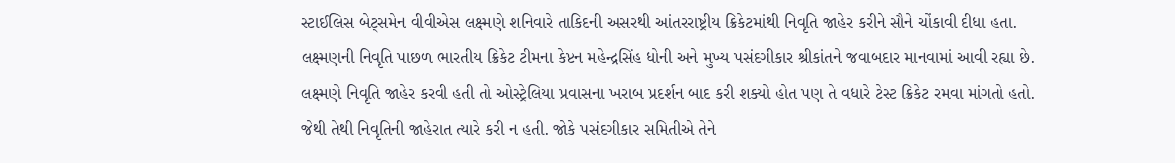સ્ટાઈલિસ બેટ્સમેન વીવીએસ લક્ષ્મણે શનિવારે તાકિદની અસરથી આંતરરાષ્ટ્રીય ક્રિકેટમાંથી નિવૃતિ જાહેર કરીને સૌને ચોંકાવી દીધા હતા. લક્ષ્મણની નિવૃતિ પાછળ ભારતીય ક્રિકેટ ટીમના કેપ્ટન મહેન્દ્રસિંહ ધોની અને મુખ્ય પસંદગીકાર શ્રીકાંતને જવાબદાર માનવામાં આવી રહ્યા છે. લક્ષ્મણે નિવૃતિ જાહેર કરવી હતી તો ઓસ્ટ્રેલિયા પ્રવાસના ખરાબ પ્રદર્શન બાદ કરી શક્યો હોત પણ તે વધારે ટેસ્ટ ક્રિકેટ રમવા માંગતો હતો. જેથી તેથી નિવૃતિની જાહેરાત ત્યારે કરી ન હતી. જોકે પસંદગીકાર સમિતીએ તેને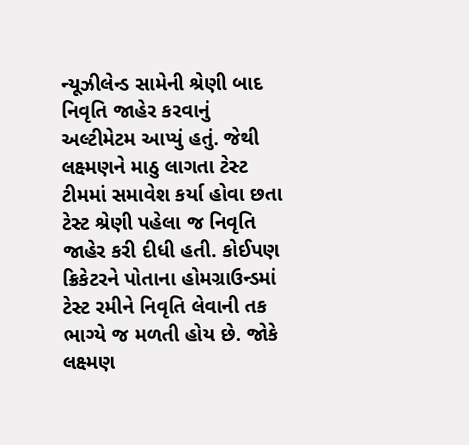ન્યૂઝીલેન્ડ સામેની શ્રેણી બાદ નિવૃતિ જાહેર કરવાનું અલ્ટીમેટમ આપ્યું હતું. જેથી લક્ષ્મણને માઠુ લાગતા ટેસ્ટ ટીમમાં સમાવેશ કર્યા હોવા છતા ટેસ્ટ શ્રેણી પહેલા જ નિવૃતિ જાહેર કરી દીધી હતી. કોઈપણ ક્રિકેટરને પોતાના હોમગ્રાઉન્ડમાં ટેસ્ટ રમીને નિવૃતિ લેવાની તક ભાગ્યે જ મળતી હોય છે. જોકે લક્ષ્મણ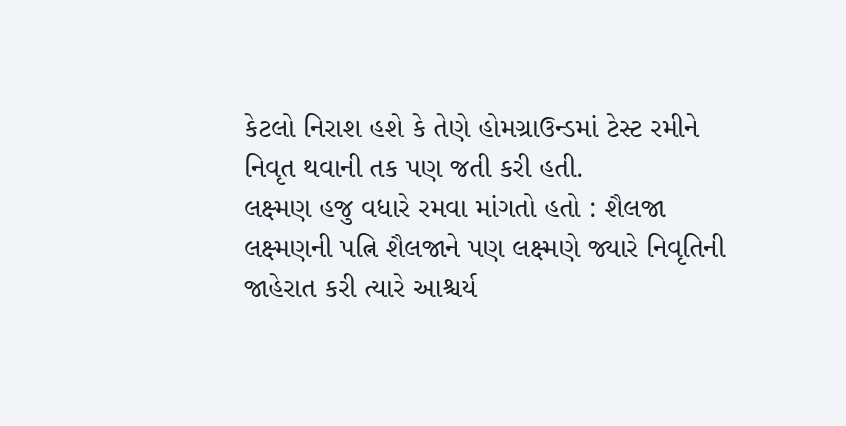કેટલો નિરાશ હશે કે તેણે હોમગ્રાઉન્ડમાં ટેસ્ટ રમીને નિવૃત થવાની તક પણ જતી કરી હતી.
લક્ષ્મણ હજુ વધારે રમવા માંગતો હતો : શૈલજા
લક્ષ્મણની પત્નિ શૈલજાને પણ લક્ષ્મણે જ્યારે નિવૃતિની જાહેરાત કરી ત્યારે આશ્ચર્ય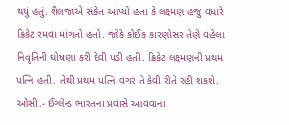થયું હતું. શૈલજાએ સંકેત આપ્યો હતા કે લક્ષ્મણ હજુ વધારે ક્રિકેટ રમવા માંગતો હતો. જોકે કોઈક કારણોસર તેણે વહેલા નિવૃતિની ઘોષણા કરી દેવી પડી હતી. ક્રિકેટ લક્ષ્મણની પ્રથમ પત્નિ હતી. તેથી પ્રથમ પત્નિ વગર તે કેવી રીતે રહી શકશે. ઓસી.- ઈંગ્લેન્ડ ભારતના પ્રવાસે આવવાના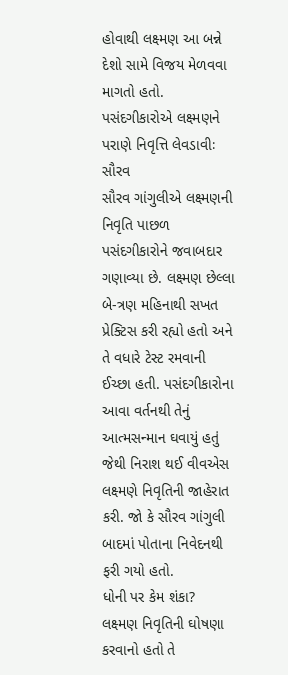હોવાથી લક્ષ્મણ આ બન્ને દેશો સામે વિજય મેળવવા માગતો હતો.
પસંદગીકારોએ લક્ષ્મણને પરાણે નિવૃત્તિ લેવડાવીઃ સૌરવ
સૌરવ ગાંગુલીએ લક્ષ્મણની નિવૃતિ પાછળ પસંદગીકારોને જવાબદાર ગણાવ્યા છે. લક્ષ્મણ છેલ્લા બે-ત્રણ મહિનાથી સખત પ્રેક્ટિસ કરી રહ્યો હતો અને તે વધારે ટેસ્ટ રમવાની ઈચ્છા હતી. પસંદગીકારોના આવા વર્તનથી તેનું આત્મસન્માન ઘવાયું હતું જેથી નિરાશ થઈ વીવએસ લક્ષ્મણે નિવૃતિની જાહેરાત કરી. જો કે સૌરવ ગાંગુલી બાદમાં પોતાના નિવેદનથી ફરી ગયો હતો.
ધોની પર કેમ શંકા?
લક્ષ્મણ નિવૃતિની ઘોષણા કરવાનો હતો તે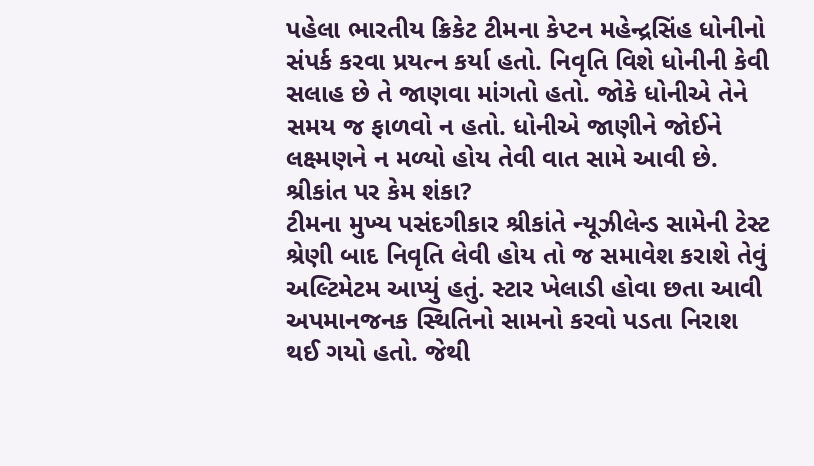પહેલા ભારતીય ક્રિકેટ ટીમના કેપ્ટન મહેન્દ્રસિંહ ધોનીનો સંપર્ક કરવા પ્રયત્ન કર્યા હતો. નિવૃતિ વિશે ધોનીની કેવી સલાહ છે તે જાણવા માંગતો હતો. જોકે ધોનીએ તેને સમય જ ફાળવો ન હતો. ધોનીએ જાણીને જોઈને લક્ષ્મણને ન મળ્યો હોય તેવી વાત સામે આવી છે.
શ્રીકાંત પર કેમ શંકા?
ટીમના મુખ્ય પસંદગીકાર શ્રીકાંતે ન્યૂઝીલેન્ડ સામેની ટેસ્ટ શ્રેણી બાદ નિવૃતિ લેવી હોય તો જ સમાવેશ કરાશે તેવું અલ્ટિમેટમ આપ્યું હતું. સ્ટાર ખેલાડી હોવા છતા આવી અપમાનજનક સ્થિતિનો સામનો કરવો પડતા નિરાશ થઈ ગયો હતો. જેથી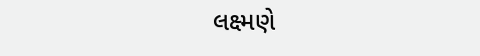લક્ષ્મણે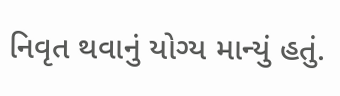નિવૃત થવાનું યોગ્ય માન્યું હતું.